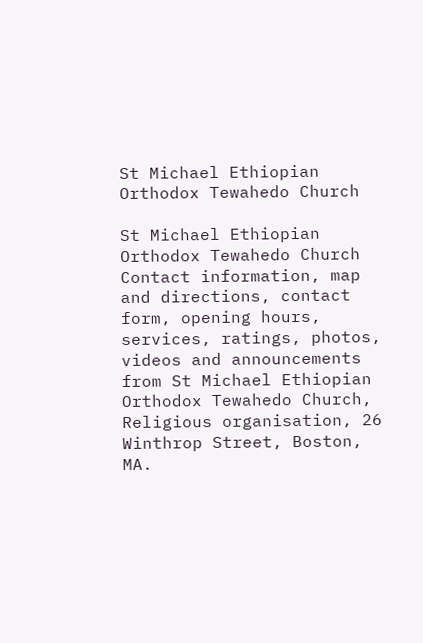St Michael Ethiopian Orthodox Tewahedo Church

St Michael Ethiopian Orthodox Tewahedo Church Contact information, map and directions, contact form, opening hours, services, ratings, photos, videos and announcements from St Michael Ethiopian Orthodox Tewahedo Church, Religious organisation, 26 Winthrop Street, Boston, MA.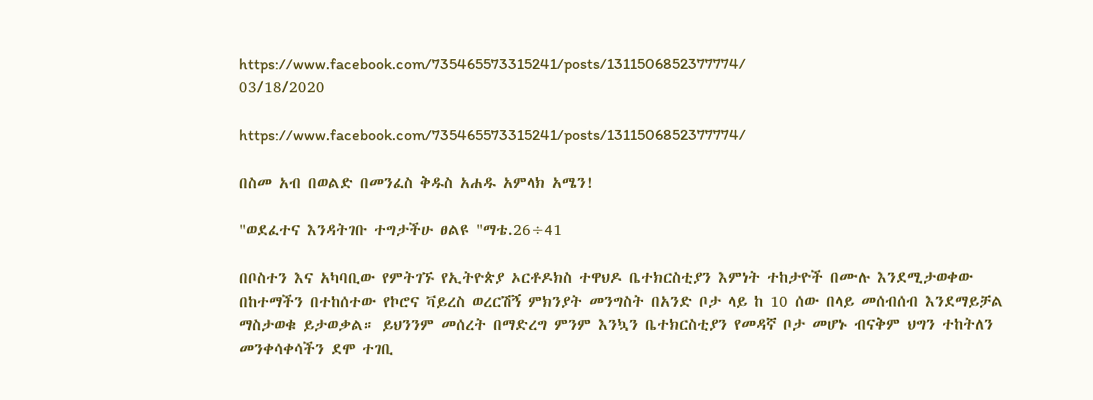https://www.facebook.com/735465573315241/posts/1311506852377774/
03/18/2020

https://www.facebook.com/735465573315241/posts/1311506852377774/

በስመ አብ በወልድ በመንፈስ ቅዱስ አሐዱ አምላክ አሜን!

"ወደፈተና እንዳትገቡ ተግታችሁ ፀልዩ "ማቴ.26÷41

በቦስተን እና አካባቢው የምትገኙ የኢትዮጵያ ኦርቶዶክስ ተዋህዶ ቤተክርስቲያን እምነት ተከታዮች በሙሉ እንደሚታወቀው በከተማችን በተከሰተው የኮሮና ቫይረስ ወረርሽኝ ምክንያት መንግስት በአንድ ቦታ ላይ ከ 10 ሰው በላይ መሰብሰብ እንደማይቻል ማስታወቁ ይታወቃል። ይህንንም መሰረት በማድረግ ምንም እንኳን ቤተክርስቲያን የመዳኛ ቦታ መሆኑ ብናቅም ህግን ተከትለን መንቀሳቀሳችን ደሞ ተገቢ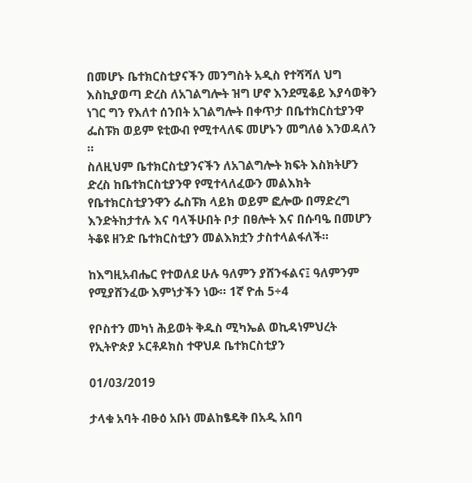በመሆኑ ቤተክርስቲያናችን መንግስት አዲስ የተሻሻለ ህግ እስኪያወጣ ድረስ ለአገልግሎት ዝግ ሆኖ እንደሚቆይ እያሳወቅን ነገር ግን የእለተ ሰንበት አገልግሎት በቀጥታ በቤተክርስቲያንዋ ፌስፑክ ወይም ዩቲውብ የሚተላለፍ መሆኑን መግለፅ እንወዳለን ።
ስለዚህም ቤተክርስቲያንናችን ለአገልግሎት ክፍት እስክትሆን ድረስ ከቤተክርስቲያንዋ የሚተላለፈውን መልእክት የቤተክርስቲያንዋን ፌስፑክ ላይክ ወይም ፎሎው በማድረግ እንድትከታተሉ እና ባላችሁበት ቦታ በፀሎት እና በሱባዔ በመሆን ትቆዩ ዘንድ ቤተክርስቲያን መልእክቷን ታስተላልፋለች።

ከእግዚአብሔር የተወለደ ሁሉ ዓለምን ያሸንፋልና፤ ዓለምንም የሚያሸንፈው እምነታችን ነው። 1ኛ ዮሐ 5÷4

የቦስተን መካነ ሕይወት ቅዱስ ሚካኤል ወኪዳነምህረት የኢትዮጵያ ኦርቶዶክስ ተዋህዶ ቤተክርስቲያን

01/03/2019

ታላቁ አባት ብፁዕ አቡነ መልከፄዴቅ በአዲ አበባ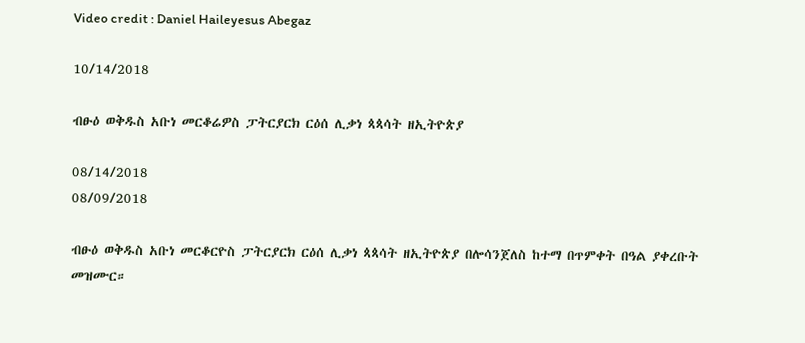Video credit : Daniel Haileyesus Abegaz

10/14/2018

ብፁዕ ወቅዱስ አቡነ መርቆሬዎስ ፓትርያርክ ርዕሰ ሊቃነ ጳጳሳት ዘኢትዮጵያ

08/14/2018
08/09/2018

ብፁዕ ወቅዱስ አቡነ መርቆርዮስ ፓትርያርክ ርዕሰ ሊቃነ ጳጳሳት ዘኢትዮጵያ በሎሳንጀለስ ከተማ በጥምቀት በዓል ያቀረቡት መዝሙር።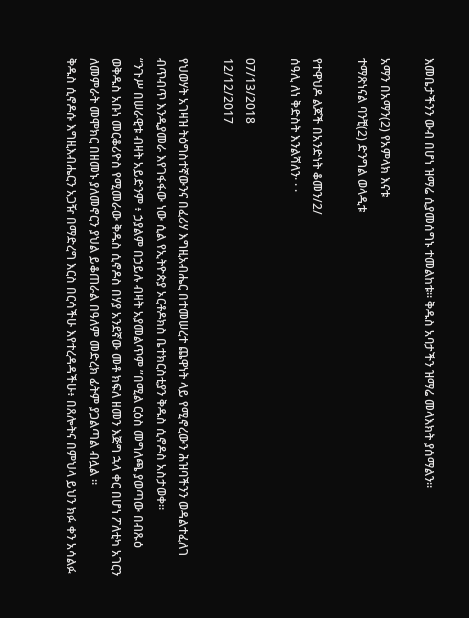እመቤታችንን ውብ በሆነ ዝማሬ ሲያመሰግኑ ተመልከቱ። ቅዱስ አባታችን ዝማሬ መላእክት ያሰማልን።

አማን በአማን(2) የአምላክ እናቱ
ተማጽነናል ባንቺ(2) ድንግል ወላዲቱ

የተዋህዶ ልጆች በአንድነት ቆመን/2/
ሰዓሊ ለነ ቅድስት እንልሻለን· · ·

07/13/2018
12/12/2017

የህወሃት አገዛዝ ትዕግስተኛውንና በፈሪሃ እግዚአብሔር በተመሠረተ ጨዋነት ላይ የሚኖረውን ሕዝባችንን ወዳልተፈለገ ብጥብጥ እንዲያመራ እየገፋፋው ነው ሲል የኢትዮጵያ ኦርቶዶክስ ቤተክርስቲያን ቅዱስ ሲኖዶስ አስታወቀ።
“ንጉሥ በሠራዊቱ ብዛት አይድንም ፥ ኃያልም በኃይሉ ብዛት አያመልጥም ”በሚል ርዕስ መግለጫ ያወጣው በብጹዕ ወቅዱስ አቡነ መርቆሪዮስ የሚመራው ቅዱስ ሲኖዶስ በሃያ አንደኛው መቶ ክፍለ ዘመን እጅግ ኋላ ቀር በሆነ ፖለቲካ አገርን ለመምራት መሞክር በዘመኑ ያለመኖርን ያህል ይቆጠራል በዓለም መድረክ ፊትም ያጋልጣል ብሏል ።
ቅዱስ ሲኖዶሱ እግዚእብሔርን አጋዥ በማድረግ እርስ በርሳችሁ እየተረዳዳችሁ፥ በጸሎትና በምህላ ይህን ክፉ ቀን አሳልፉ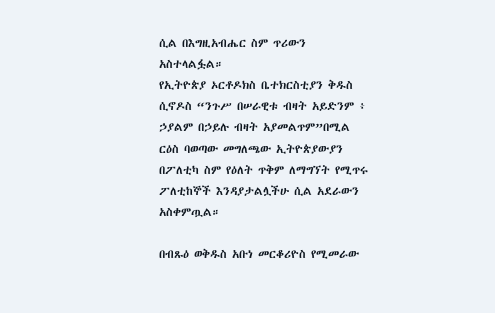ሲል በእግዚአብሔር ስም ጥሪውን አስተላልፏል።
የኢትዮጵያ ኦርቶዶክስ ቤተክርስቲያን ቅዱስ ሲኖዶስ “ንጉሥ በሠራዊቱ ብዛት አይድንም ፥ ኃያልም በኃይሉ ብዛት አያመልጥም”በሚል ርዕስ ባወጣው መግለጫው ኢትዮጵያውያን በፖለቲካ ስም የዕለት ጥቅም ለማግኘት የሚጥሩ ፖለቲከኞች እንዳያታልሏችሁ ሲል አደራውን አስቀምጧል።

በብጹዕ ወቅዱስ አቡነ መርቆሪዮስ የሚመራው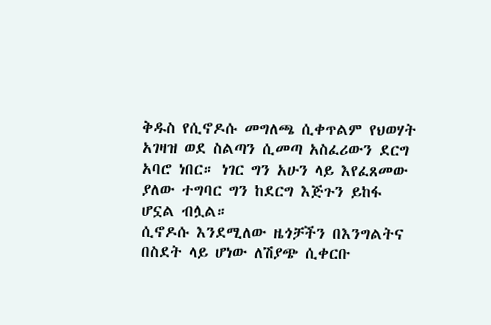ቅዱስ የሲኖዶሱ መግለጫ ሲቀጥልም የህወሃት አገዛዝ ወደ ስልጣን ሲመጣ አስፈሪውን ደርግ አባሮ ነበር። ነገር ግን አሁን ላይ እየፈጸመው ያለው ተግባር ግን ከደርግ እጅጉን ይከፋ ሆኗል ብሏል።
ሲኖዶሱ እንደሚለው ዜጎቻችን በእንግልትና በስደት ላይ ሆነው ለሽያጭ ሲቀርቡ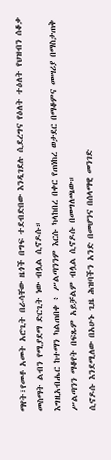ማየት፣የመቶ አመት አሮጊት በራሳቸው ዜጎች በግፍ ተደብድበው እንዲገደሉ ሲደረግና የዕለት ተዕለት የህዝብን ሰቆቃ መስማት ልብን የሚያደማ ድርጊት ነው ብሏል ሲኖዶሱ።
እግዚአብሔር ከተማን ካልጠበቀ ፥ ሥልጣንንም እርሱ ካላከበረ በቀር የጠነከረ ወታደር በማቆምና መሣሪያ በማስታጠቅ ሥልጣንን ማቆየት በፍጹም አይቻልም ብሏል ሲኖዶሱ በመግለጫው።
ሲኖዶሱ እንደሚለው በአሁኑ ጊዜ ሕዝባችን አንድ በመሆንና በሰላማዊ መንገድ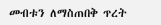መብቱን ለማስጠበቅ ጥረት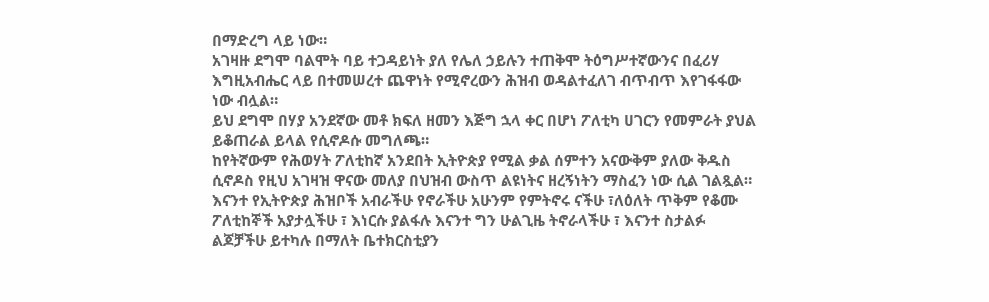በማድረግ ላይ ነው።
አገዛዙ ደግሞ ባልሞት ባይ ተጋዳይነት ያለ የሌለ ኃይሉን ተጠቅሞ ትዕግሥተኛውንና በፈሪሃ እግዚአብሔር ላይ በተመሠረተ ጨዋነት የሚኖረውን ሕዝብ ወዳልተፈለገ ብጥብጥ እየገፋፋው ነው ብሏል።
ይህ ደግሞ በሃያ አንደኛው መቶ ክፍለ ዘመን እጅግ ኋላ ቀር በሆነ ፖለቲካ ሀገርን የመምራት ያህል ይቆጠራል ይላል የሲኖዶሱ መግለጫ።
ከየትኛውም የሕወሃት ፖለቲከኛ አንደበት ኢትዮጵያ የሚል ቃል ሰምተን አናውቅም ያለው ቅዱስ ሲኖዶስ የዚህ አገዛዝ ዋናው መለያ በህዝብ ውስጥ ልዩነትና ዘረኝነትን ማስፈን ነው ሲል ገልጿል።
እናንተ የኢትዮጵያ ሕዝቦች አብራችሁ የኖራችሁ አሁንም የምትኖሩ ናችሁ ፣ለዕለት ጥቅም የቆሙ ፖለቲከኞች አያታሏችሁ ፣ እነርሱ ያልፋሉ እናንተ ግን ሁልጊዜ ትኖራላችሁ ፣ እናንተ ስታልፉ ልጆቻችሁ ይተካሉ በማለት ቤተክርስቲያን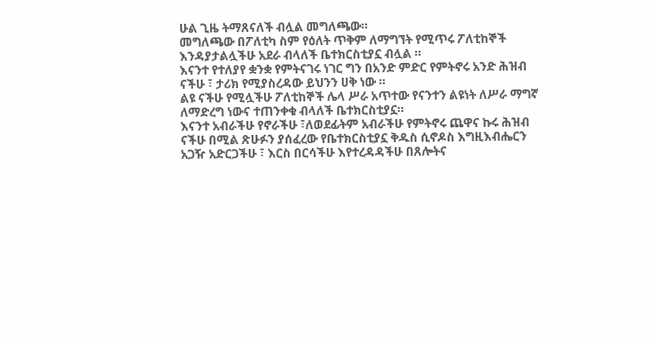ሁል ጊዜ ትማጸናለች ብሏል መግለጫው።
መግለጫው በፖለቲካ ስም የዕለት ጥቅም ለማግኘት የሚጥሩ ፖለቲከኞች እንዳያታልሏችሁ አደራ ብላለች ቤተክርስቲያኗ ብሏል ።
እናንተ የተለያየ ቋንቋ የምትናገሩ ነገር ግን በአንድ ምድር የምትኖሩ አንድ ሕዝብ ናችሁ ፣ ታሪክ የሚያስረዳው ይህንን ሀቅ ነው ።
ልዩ ናችሁ የሚሏችሁ ፖለቲከኞች ሌላ ሥራ አጥተው የናንተን ልዩነት ለሥራ ማግኛ ለማድረግ ነውና ተጠንቀቁ ብላለች ቤተክርስቲያኗ።
እናንተ አብራችሁ የኖራችሁ ፣ለወደፊትም አብራችሁ የምትኖሩ ጨዋና ኩሩ ሕዝብ ናችሁ በሚል ጽሁፉን ያሰፈረው የቤተክርስቲያኗ ቅዱስ ሲኖዶስ እግዚእብሔርን አጋዥ አድርጋችሁ ፣ እርስ በርሳችሁ እየተረዳዳችሁ በጸሎትና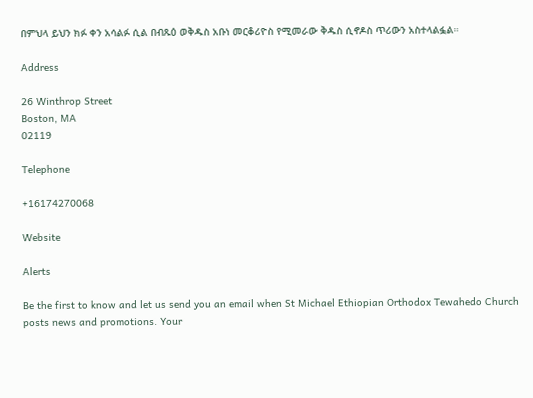በምህላ ይህን ክፉ ቀን አሳልፉ ሲል በብጹዕ ወቅዱስ አቡነ መርቆሪዮስ የሚመራው ቅዱስ ሲኖዶስ ጥሪውን አስተላልፏል።

Address

26 Winthrop Street
Boston, MA
02119

Telephone

+16174270068

Website

Alerts

Be the first to know and let us send you an email when St Michael Ethiopian Orthodox Tewahedo Church posts news and promotions. Your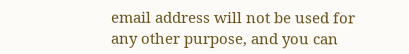email address will not be used for any other purpose, and you can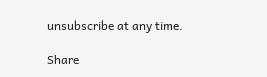unsubscribe at any time.

Share